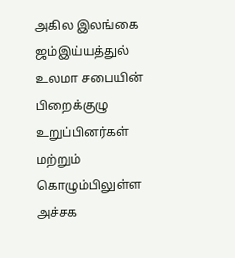அகில இலங்கை ஜம்இய்யத்துல் உலமா சபையின் பிறைக்குழு உறுப்பினர்கள் மற்றும் கொழும்பிலுள்ள அச்சக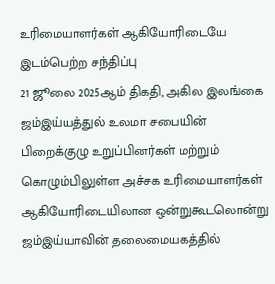உரிமையாளர்கள் ஆகியோரிடையே இடம்பெற்ற சந்திப்பு
21 ஜூலை 2025ஆம் திகதி, அகில இலங்கை ஜம்இய்யத்துல் உலமா சபையின் பிறைக்குழு உறுப்பினர்கள் மற்றும் கொழும்பிலுள்ள அச்சக உரிமையாளர்கள் ஆகியோரிடையிலான ஒன்றுகூடலொன்று ஜம்இய்யாவின் தலைமையகத்தில்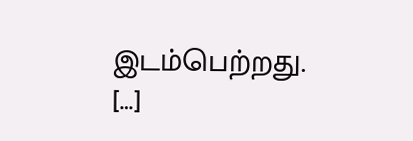இடம்பெற்றது. […]